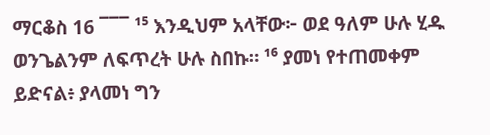ማርቆስ 16 ¯¯¯ ¹⁵ እንዲህም አላቸው፦ ወደ ዓለም ሁሉ ሂዱ ወንጌልንም ለፍጥረት ሁሉ ስበኩ። ¹⁶ ያመነ የተጠመቀም ይድናል፥ ያላመነ ግን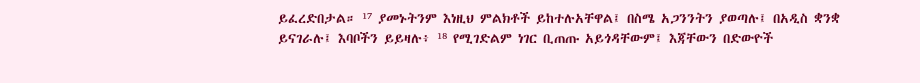ይፈረድበታል። ¹⁷ ያመኑትንም እነዚህ ምልክቶች ይከተሉአቸዋል፤ በስሜ አጋንንትን ያወጣሉ፤ በአዲስ ቋንቋ ይናገራሉ፤ እባቦችን ይይዛሉ፥ ¹⁸ የሚገድልም ነገር ቢጠጡ አይጎዳቸውም፤ እጃቸውን በድውዮች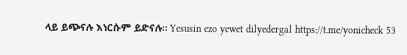ላይ ይጭናሉ እነርሱም ይድናሉ። Yesusin ezo yewet dilyedergal https://t.me/yonicheck 53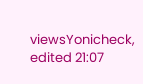viewsYonicheck, edited 21:07